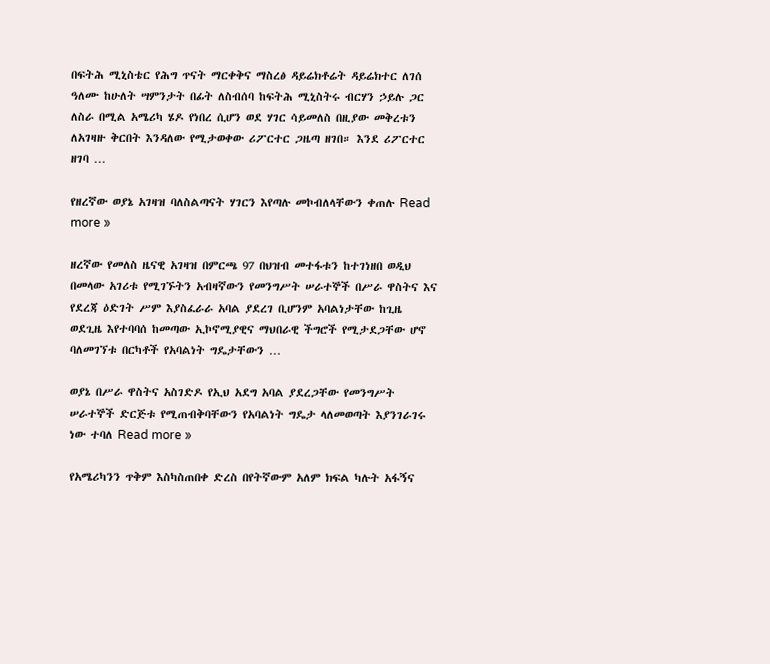በፍትሕ ሚኒስቴር የሕግ ጥናት ማርቀቅና ማስረፅ ዳይሬክቶሬት ዳይሬክተር ለገሰ ዓለሙ ከሁለት ሣምንታት በፊት ለስብሰባ ከፍትሕ ሚኒስትሩ ብርሃን ኃይሉ ጋር ለስራ በሚል አሜሪካ ሄዶ የነበረ ሲሆን ወደ ሃገር ሳይመለስ በዚያው መቅረቱን ለአገዛዙ ቅርበት እንዳለው የሚታወቀው ሪፖርተር ጋዜጣ ዘገበ። እንደ ሪፖርተር ዘገባ …

የዘረኛው ወያኔ አገዛዝ ባለስልጣናት ሃገርን እየጣሉ መኮብለላቸውን ቀጠሉ Read more »

ዘረኛው የመለስ ዜናዊ አገዛዝ በምርጫ 97 በህዝብ መተፋቱን ከተገነዘበ ወዲህ በመላው አገሪቱ የሚገኙትን አብዛኛውን የመንግሥት ሠራተኞች በሥራ ዋስትና እና የደረጃ ዕድገት ሥም እያስፈራራ አባል ያደረገ ቢሆንም አባልነታቸው ከጊዜ ወደጊዜ እየተባባሰ ከመጣው ኢኮኖሚያዊና ማህበራዊ ችግሮች የሚታደጋቸው ሆኖ ባለመገኘቱ በርካቶች የአባልነት ግዴታቸውን …

ወያኔ በሥራ ዋስትና አስገድዶ የኢህ አደግ አባል ያደረጋቸው የመንግሥት ሠራተኞች ድርጅቱ የሚጠብቅባቸውን የአባልነት ግዴታ ላለመወጣት እያንገራገሩ ነው ተባለ Read more »

የአሜሪካንን ጥቅም እስካስጠበቀ ድረስ በየትኛውም አለም ክፍል ካሉት አፋኝና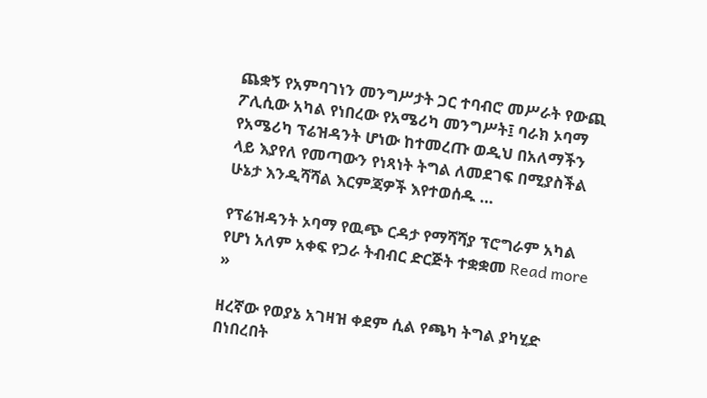ጨቋኝ የአምባገነን መንግሥታት ጋር ተባብሮ መሥራት የውጪ ፖሊሲው አካል የነበረው የአሜሪካ መንግሥት፤ ባራክ ኦባማ የአሜሪካ ፕሬዝዳንት ሆነው ከተመረጡ ወዲህ በአለማችን ላይ እያየለ የመጣውን የነጻነት ትግል ለመደገፍ በሚያስችል ሁኔታ እንዲሻሻል እርምጃዎች እየተወሰዱ …

የፕሬዝዳንት ኦባማ የዉጭ ርዳታ የማሻሻያ ፕሮግራም አካል የሆነ አለም አቀፍ የጋራ ትብብር ድርጅት ተቋቋመ Read more »

ዘረኛው የወያኔ አገዛዝ ቀደም ሲል የጫካ ትግል ያካሂድ በነበረበት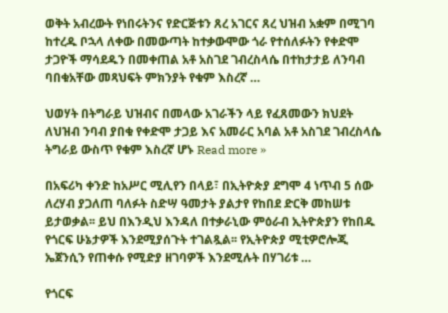ወቅት አብረውት የነበሩትንና የድርጅቱን ጸረ አገርና ጸረ ህዝብ አቋም በሚገባ ከተረዱ ቦኋላ ለቀው በመውጣት ከተቃውሞው ጎራ የተሰለፉትን የቀድሞ ታጋዮች ማሳደዱን በመቀጠል አቶ አስገደ ገብረስላሴ በተከታታይ ለንባብ ባበቁአቸው መጻህፍት ምክንያት የቁም እስረኛ …

ህወሃት በትግራይ ህዝብና በመላው አገራችን ላይ የፈጸመውን ክህደት ለህዝብ ንባብ ያበቁ የቀድሞ ታጋይ እና አመራር አባል አቶ አስገደ ገብረስላሴ ትግራይ ውስጥ የቁም እስረኛ ሆኑ Read more »

በአፍሪካ ቀንድ ከአሥር ሚሊየን በላይ፣ በኢትዮጵያ ደግሞ 4 ነጥብ 5 ሰው ለረሃብ ያጋለጠ ባለፉት ስድሣ ዓመታት ያልታየ የከበደ ድርቅ መከሠቱ ይታወቃል፡፡ ይህ በእንዲህ እንዳለ በተቃራኒው ምዕራብ ኢትዮጵያን የከበዱ የጎርፍ ሁኔታዎች እንደሚያሰጉት ተገልጿል፡፡ የኢትዮጵያ ሚቲዎሮሎጂ ኤጀንሲን የጠቀሱ የሚድያ ዘገባዎች እንደሚሉት በሃገሪቱ …

የጎርፍ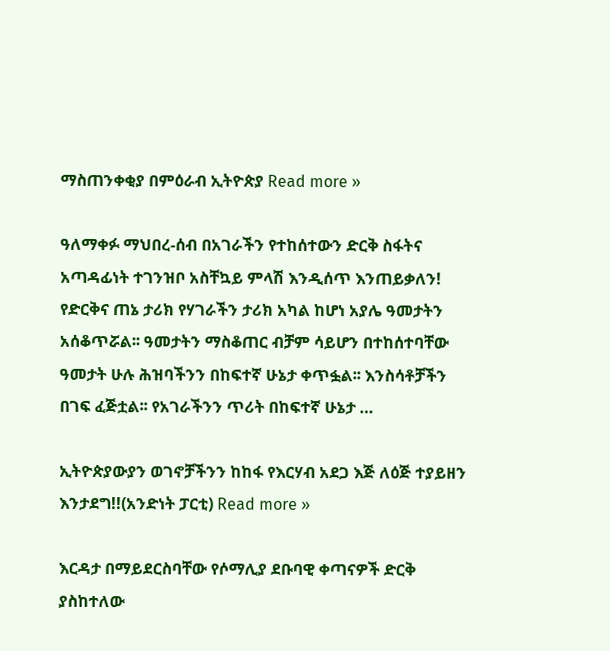ማስጠንቀቂያ በምዕራብ ኢትዮጵያ Read more »

ዓለማቀፉ ማህበረ-ሰብ በአገራችን የተከሰተውን ድርቅ ስፋትና አጣዳፊነት ተገንዝቦ አስቸኳይ ምላሽ እንዲሰጥ እንጠይቃለን! የድርቅና ጠኔ ታሪክ የሃገራችን ታሪክ አካል ከሆነ አያሌ ዓመታትን አሰቆጥሯል፡፡ ዓመታትን ማስቆጠር ብቻም ሳይሆን በተከሰተባቸው ዓመታት ሁሉ ሕዝባችንን በከፍተኛ ሁኔታ ቀጥፏል፡፡ እንስሳቶቻችን በገፍ ፈጅቷል፡፡ የአገራችንን ጥሪት በከፍተኛ ሁኔታ …

ኢትዮጵያውያን ወገኖቻችንን ከከፋ የእርሃብ አደጋ እጅ ለዕጅ ተያይዘን እንታደግ!!(አንድነት ፓርቲ) Read more »

እርዳታ በማይደርስባቸው የሶማሊያ ደቡባዊ ቀጣናዎች ድርቅ ያስከተለው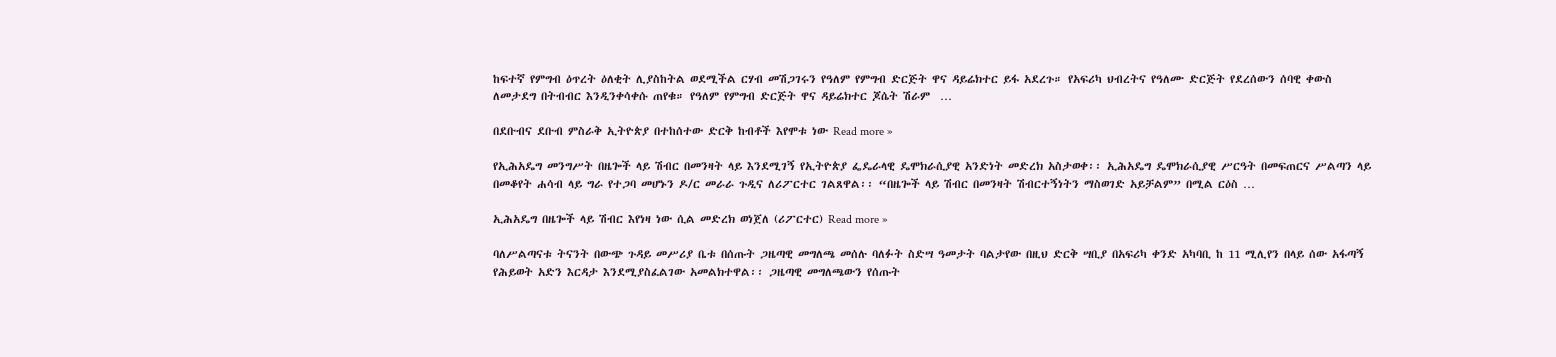ከፍተኛ የምግብ ዕጥረት ዕለቂት ሊያስከትል ወደሚችል ርሃብ መሽጋገሩን የዓለም የምግብ ድርጅት ዋና ዳይሬክተር ይፋ አደረጉ። የአፍሪካ ህብረትና የዓለሙ ድርጅት የደረሰውን ሰባዊ ቀውስ ለመታደግ በትብብር እንዲንቀሳቀሱ ጠየቁ። የዓለም የምግብ ድርጅት ዋና ዳይሬክተር ጆሴት ሽራም  …

በደቡብና ደቡብ ምስራቅ ኢትዮጵያ በተከሰተው ድርቅ ከብቶች እየሞቱ ነው Read more »

የኢሕአዴግ መንግሥት በዜጐች ላይ ሽብር በመንዛት ላይ እንደሚገኝ የኢትዮጵያ ፌዴራላዊ ዴሞክራሲያዊ አንድነት መድረክ አስታወቀ፡፡ ኢሕአዴግ ዴሞክራሲያዊ ሥርዓት በመፍጠርና ሥልጣን ላይ በመቆየት ሐሳብ ላይ ግራ የተጋባ መሆኑን ዶ/ር መራራ ጉዲና ለሪፖርተር ገልጸዋል፡፡ “በዜጐች ላይ ሽብር በመንዛት ሽብርተኝነትን ማስወገድ አይቻልም” በሚል ርዕስ …

ኢሕአዴግ በዜጐች ላይ ሽብር እየነዛ ነው ሲል መድረክ ወነጀለ (ሪፖርተር) Read more »

ባለሥልጣናቱ ትናንት በውጭ ጉዳይ መሥሪያ ቤቱ በሰጡት ጋዜጣዊ መግለጫ መሰሉ ባለፉት ስድሣ ዓመታት ባልታየው በዚህ ድርቅ ሣቢያ በአፍሪካ ቀንድ አካባቢ ከ 11 ሚሊየን በላይ ሰው አፋጣኝ የሕይወት አድን እርዳታ እንደሚያስፈልገው አመልክተዋል፡፡ ጋዜጣዊ መግለጫውን የሰጡት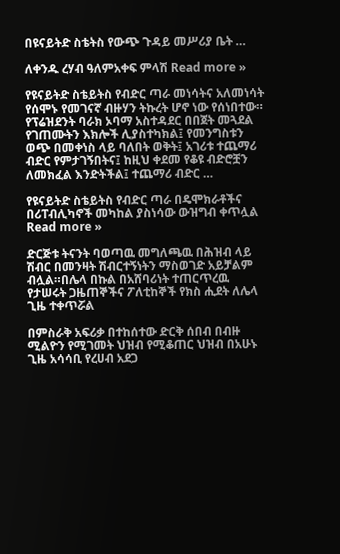በዩናይትድ ስቴትስ የውጭ ጉዳይ መሥሪያ ቤት …

ለቀንዱ ረሃብ ዓለምአቀፍ ምላሽ Read more »

የዩናይትድ ስቴይትስ የብድር ጣራ መነሳትና አለመነሳት የሰሞኑ የመገናኛ ብዙሃን ትኩረት ሆኖ ነው የሰነበተው። የፕሬዝደንት ባራክ ኦባማ አስተዳደር በበጀት መጓደል የገጠሙትን እክሎች ሊያስተካክል፤ የመንግስቱን ወጭ በመቀነስ ላይ ባለበት ወቅት፤ አገሪቱ ተጨማሪ ብድር የምታገኝበትና፤ ከዚህ ቀደመ የቆዩ ብድሮቿን ለመክፈል እንድትችል፤ ተጨማሪ ብድር …

የዩናይትድ ስቴይትስ የብድር ጣራ በዴሞክራቶችና በሪፐብሊካኖች መካከል ያስነሳው ውዝግብ ቀጥሏል Read more »

ድርጅቱ ትናንት ባወጣዉ መግለጫዉ በሕዝብ ላይ ሽብር በመንዛት ሽብርተኝነትን ማስወገድ አይቻልም ብሏል።በሌላ በኩል በአሸባሪነት ተጠርጥረዉ የታሠሩት ጋዜጠኞችና ፖለቲከኞች የክስ ሒደት ለሌላ ጊዜ ተቀጥሯል

በምስራቅ አፍሪቃ በተከሰተው ድርቅ ሰበብ በብዙ ሚልዮን የሚገመት ህዝብ የሚቆጠር ህዝብ በአሁኑ ጊዜ አሳሳቢ የረሀብ አደጋ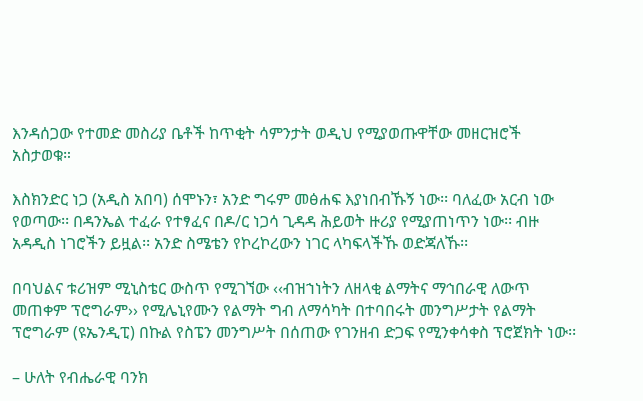እንዳሰጋው የተመድ መስሪያ ቤቶች ከጥቂት ሳምንታት ወዲህ የሚያወጡዋቸው መዘርዝሮች አስታወቁ።

እስክንድር ነጋ (አዲስ አበባ) ሰሞኑን፣ አንድ ግሩም መፅሐፍ እያነበብኹኝ ነው፡፡ ባለፈው አርብ ነው የወጣው፡፡ በዳንኤል ተፈራ የተፃፈና በዶ/ር ነጋሳ ጊዳዳ ሕይወት ዙሪያ የሚያጠነጥን ነው፡፡ ብዙ አዳዲስ ነገሮችን ይዟል፡፡ አንድ ስሜቴን የኮረኮረውን ነገር ላካፍላችኹ ወድጃለኹ፡፡

በባህልና ቱሪዝም ሚኒስቴር ውስጥ የሚገኘው ‹‹ብዝኀነትን ለዘላቂ ልማትና ማኅበራዊ ለውጥ መጠቀም ፕሮግራም›› የሚሌኒየሙን የልማት ግብ ለማሳካት በተባበሩት መንግሥታት የልማት ፕሮግራም (ዩኤንዲፒ) በኩል የስፔን መንግሥት በሰጠው የገንዘብ ድጋፍ የሚንቀሳቀስ ፕሮጀክት ነው፡፡

– ሁለት የብሔራዊ ባንክ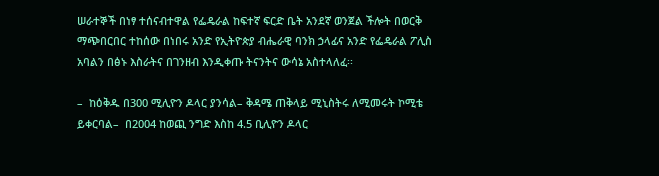ሠራተኞች በነፃ ተሰናብተዋል የፌዴራል ከፍተኛ ፍርድ ቤት አንደኛ ወንጀል ችሎት በወርቅ ማጭበርበር ተከሰው በነበሩ አንድ የኢትዮጵያ ብሔራዊ ባንክ ኃላፊና አንድ የፌዴራል ፖሊስ አባልን በፅኑ እስራትና በገንዘብ እንዲቀጡ ትናንትና ውሳኔ አስተላለፈ፡፡

–  ከዕቅዱ በ300 ሚሊዮን ዶላር ያንሳል– ቅዳሜ ጠቅላይ ሚኒስትሩ ለሚመሩት ኮሚቴ  ይቀርባል–  በ2004 ከወጪ ንግድ እስከ 4.5 ቢሊዮን ዶላር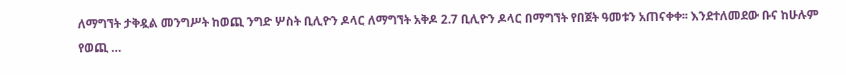ለማግኘት ታቅዷል መንግሥት ከወጪ ንግድ ሦስት ቢሊዮን ዶላር ለማግኘት አቅዶ 2.7 ቢሊዮን ዶላር በማግኘት የበጀት ዓመቱን አጠናቀቀ፡፡ እንደተለመደው ቡና ከሁሉም የወጪ …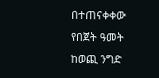በተጠናቀቀው የበጀት ዓመት ከወጪ ንግድ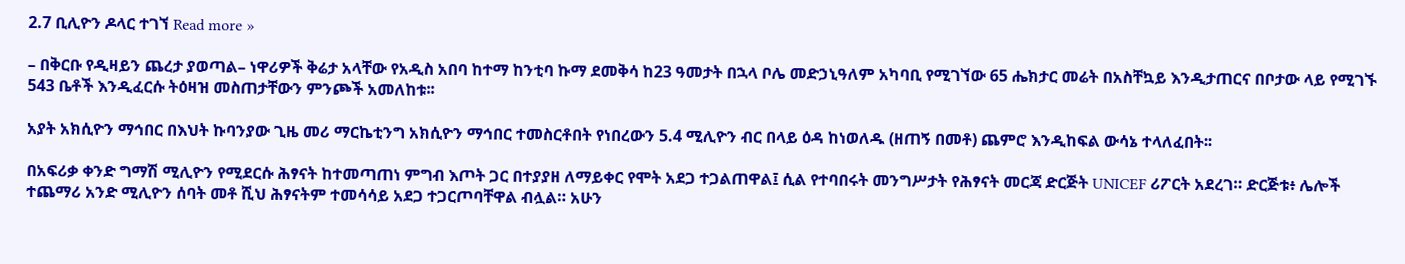2.7 ቢሊዮን ዶላር ተገኘ Read more »

– በቅርቡ የዲዛይን ጨረታ ያወጣል– ነዋሪዎች ቅሬታ አላቸው የአዲስ አበባ ከተማ ከንቲባ ኩማ ደመቅሳ ከ23 ዓመታት በኋላ ቦሌ መድኃኒዓለም አካባቢ የሚገኘው 65 ሔክታር መሬት በአስቸኳይ እንዲታጠርና በቦታው ላይ የሚገኙ 543 ቤቶች እንዲፈርሱ ትዕዛዝ መስጠታቸውን ምንጮች አመለከቱ፡፡

አያት አክሲዮን ማኅበር በእህት ኩባንያው ጊዜ መሪ ማርኬቲንግ አክሲዮን ማኅበር ተመስርቶበት የነበረውን 5.4 ሚሊዮን ብር በላይ ዕዳ ከነወለዱ (ዘጠኝ በመቶ) ጨምሮ እንዲከፍል ውሳኔ ተላለፈበት፡፡

በአፍሪቃ ቀንድ ግማሽ ሚሊዮን የሚደርሱ ሕፃናት ከተመጣጠነ ምግብ እጦት ጋር በተያያዘ ለማይቀር የሞት አደጋ ተጋልጠዋል፤ ሲል የተባበሩት መንግሥታት የሕፃናት መርጃ ድርጅት UNICEF ሪፖርት አደረገ። ድርጅቱ፥ ሌሎች ተጨማሪ አንድ ሚሊዮን ሰባት መቶ ሺህ ሕፃናትም ተመሳሳይ አደጋ ተጋርጦባቸዋል ብሏል። አሁን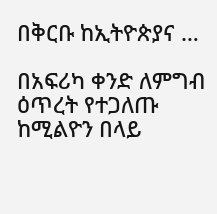በቅርቡ ከኢትዮጵያና …

በአፍሪካ ቀንድ ለምግብ ዕጥረት የተጋለጡ ከሚልዮን በላይ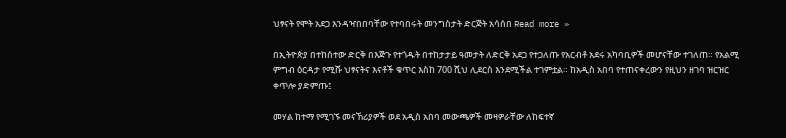ህፃናት የሞት አደጋ እንዳዣበበባቸው የተባበሩት መንግስታት ድርጅት አሳሰበ Read more »

በኢትዮጵያ በተከሰተው ድርቅ በእጅጉ የተጎዱት በተከታታይ ዓመታት ለድርቅ አደጋ የተጋለጡ የአርብቶ አደሩ አካባቢዎች መሆናቸው ተገለጠ። የአልሚ ምግብ ዕርዳታ የሚሹ ህፃናትና እናቶች ቁጥር እስከ 700 ሺህ ሊደርስ እንደሚችል ተገምቷል። ከአዲስ አበባ የተጠናቀረውን የዚህን ዘገባ ዝርዝር ቀጥሎ ያድምጡ፤

መሃል ከተማ የሚገኙ መናኸሪያዎች ወደ አዲስ አበባ መውጫዎች መዛዎራቸው ለከፍተኛ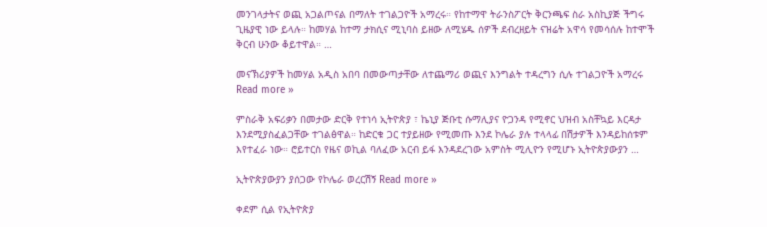መንገላታትና ወጪ አጋልጦናል በማለት ተገልጋዮች አማረሩ። የከተማዋ ትራንስፖርት ቅርንጫፍ ስራ አስኪያጅ ችግሩ ጊዜያዊ ነው ይላሉ። ከመሃል ከተማ ታክሲና ሚኒባስ ይዘው ለሚሄዱ ሰዎች ደብረዘይት ናዝሬት አዋሳ የመሳሰሉ ከተሞች ቅርብ ሁንው ቆይተዋል። …

መናኽሪያዎች ከመሃል አዲስ አበባ በመውጣታቸው ለተጨማሪ ወጪና እንግልት ተዳረግን ሲሉ ተገልጋዮች አማረሩ Read more »

ምስራቅ አፍሪቃን በመታው ድርቅ የተነሳ ኢትዮጵያ ፣ ኬኒያ ጅቡቲ ሱማሊያና ዮጋንዳ የሚኖር ህዝብ አስቸኳይ እርዳታ እንደሚያስፈልጋቸው ተገልፅዋል። ከድርቁ ጋር ተያይዘው የሚመጡ እንደ ኮሌራ ያሉ ተላላፊ በሽታዎች እንዳይከሰቱም እየተፈራ ነው። ሮይተርስ የዜና ወኪል ባለፈው አርብ ይፋ እንዳደረገው አምስት ሚሊዮን የሚሆኑ ኢትዮጵያውያን …

ኢትዮጵያውያን ያሰጋው የኮሌራ ወረርሽኝ Read more »

ቀደም ሲል የኢትዮጵያ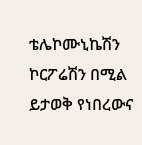ቴሌኮሙኒኬሽን ኮርፖሬሽን በሚል ይታወቅ የነበረውና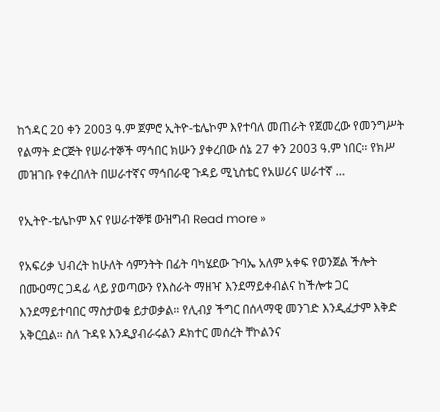ከኀዳር 20 ቀን 2003 ዓ.ም ጀምሮ ኢትዮ-ቴሌኮም እየተባለ መጠራት የጀመረው የመንግሥት የልማት ድርጅት የሠራተኞች ማኅበር ክሡን ያቀረበው ሰኔ 27 ቀን 2003 ዓ.ም ነበር፡፡ የክሥ መዝገቡ የቀረበለት በሠራተኛና ማኅበራዊ ጉዳይ ሚኒስቴር የአሠሪና ሠራተኛ …

የኢትዮ-ቴሌኮም እና የሠራተኞቹ ውዝግብ Read more »

የአፍሪቃ ህብረት ከሁለት ሳምንትት በፊት ባካሄደው ጉባኤ አለም አቀፍ የወንጀል ችሎት በሙዐማር ጋዳፊ ላይ ያወጣውን የእስራት ማዘዣ እንደማይቀብልና ከችሎቱ ጋር እንደማይተባበር ማስታወቁ ይታወቃል። የሊብያ ችግር በሰላማዊ መንገድ እንዲፈታም እቅድ አቅርቧል። ስለ ጉዳዩ እንዲያብራሩልን ዶክተር መሰረት ቸኮልንና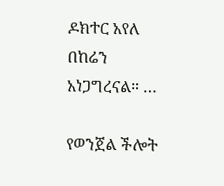ዶክተር አየለ በከሬን አነጋግረናል። …

የወንጀል ችሎት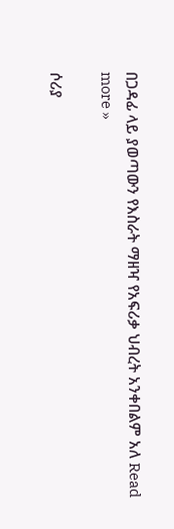በጋዳፊ ላይ ያወጣውን የእስራት ማዘዣ የአፍሪቃ ህብረት አንቀበልም አለ Read more »

ሶሪያ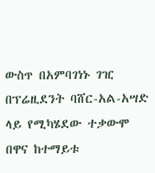ውስጥ በአምባገነኑ ገዢ በፕሬዚደንት ባሸር-አል-አሣድ ላይ የሚካሄደው ተቃውሞ በዋና ከተማይቱ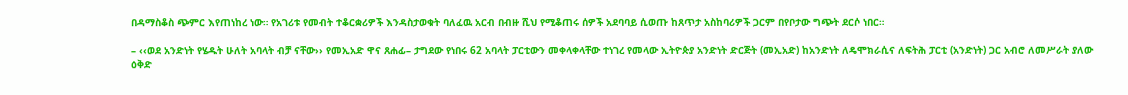በዳማስቆስ ጭምር እየጠነከረ ነው። የአገሪቱ የመብት ተቆርቋሪዎች እንዳስታወቁት ባለፈዉ አርብ በብዙ ሺህ የሚቆጠሩ ሰዎች አደባባይ ሲወጡ ከጸጥታ አስከባሪዎች ጋርም በየቦታው ግጭት ደርሶ ነበር።

– ‹‹ወደ አንድነት የሄዱት ሁለት አባላት ብቻ ናቸው›› የመኢአድ ዋና ጸሐፊ– ታግደው የነበሩ 62 አባላት ፓርቲውን መቀላቀላቸው ተነገረ የመላው ኢትዮጵያ አንድነት ድርጅት (መኢአድ) ከአንድነት ለዴሞክራሲና ለፍትሕ ፓርቲ (አንድነት) ጋር አብሮ ለመሥራት ያለው ዕቅድ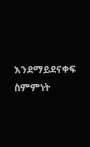እንደማይደናቀፍ ስምምነት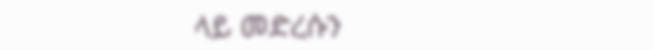ላይ መድረሱን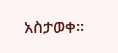አስታወቀ፡፡